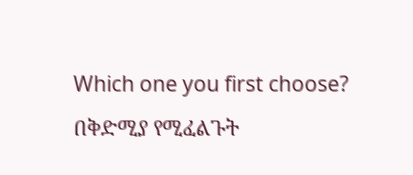Which one you first choose? በቅድሚያ የሚፈልጉት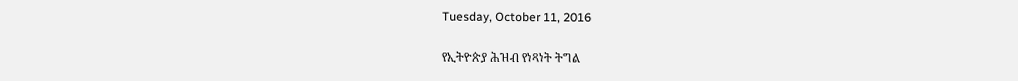Tuesday, October 11, 2016

የኢትዮጵያ ሕዝብ የነጻነት ትግል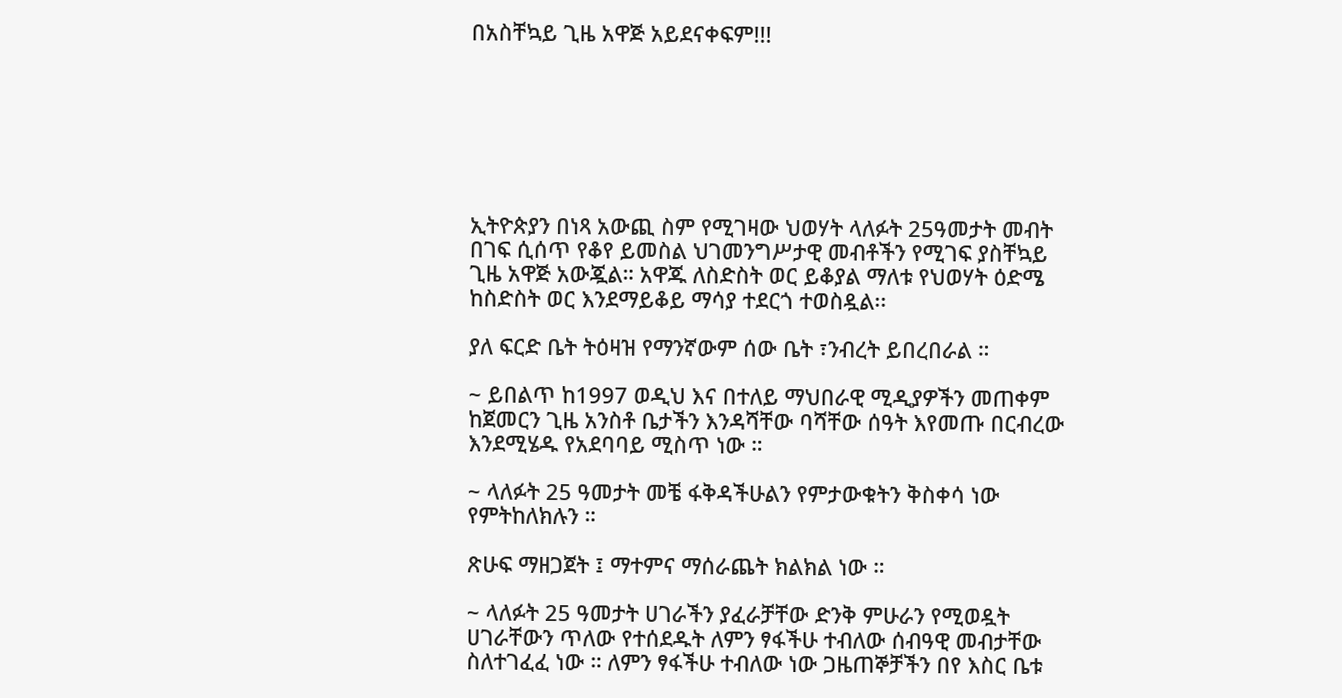በአስቸኳይ ጊዜ አዋጅ አይደናቀፍም!!!







ኢትዮጵያን በነጻ አውጪ ስም የሚገዛው ህወሃት ላለፉት 25ዓመታት መብት በገፍ ሲሰጥ የቆየ ይመስል ህገመንግሥታዊ መብቶችን የሚገፍ ያስቸኳይ ጊዜ አዋጅ አውጇል። አዋጁ ለስድስት ወር ይቆያል ማለቱ የህወሃት ዕድሜ ከስድስት ወር እንደማይቆይ ማሳያ ተደርጎ ተወስዷል፡፡

ያለ ፍርድ ቤት ትዕዛዝ የማንኛውም ሰው ቤት ፣ንብረት ይበረበራል ።

~ ይበልጥ ከ1997 ወዲህ እና በተለይ ማህበራዊ ሚዲያዎችን መጠቀም ከጀመርን ጊዜ አንስቶ ቤታችን እንዳሻቸው ባሻቸው ሰዓት እየመጡ በርብረው እንደሚሄዱ የአደባባይ ሚስጥ ነው ።

~ ላለፉት 25 ዓመታት መቼ ፋቅዳችሁልን የምታውቁትን ቅስቀሳ ነው የምትከለክሉን ።

ጽሁፍ ማዘጋጀት ፤ ማተምና ማሰራጨት ክልክል ነው ።

~ ላለፉት 25 ዓመታት ሀገራችን ያፈራቻቸው ድንቅ ምሁራን የሚወዷት ሀገራቸውን ጥለው የተሰደዱት ለምን ፃፋችሁ ተብለው ሰብዓዊ መብታቸው ስለተገፈፈ ነው ። ለምን ፃፋችሁ ተብለው ነው ጋዜጠኞቻችን በየ እስር ቤቱ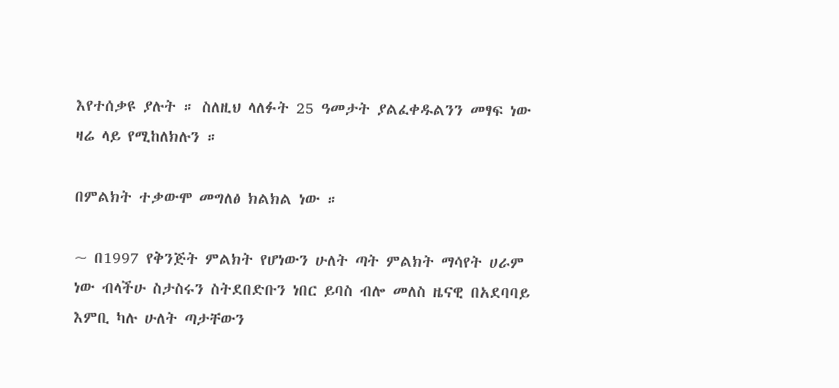እየተሰቃዩ ያሉት ። ስለዚህ ላለፉት 25 ዓመታት ያልፈቀዱልንን መፃፍ ነው ዛሬ ላይ የሚከለክሉን ።

በምልክት ተቃውሞ መግለፅ ክልክል ነው ።

~ በ1997 የቅንጅት ምልክት የሆነውን ሁለት ጣት ምልክት ማሳየት ሀራም ነው ብላችሁ ስታስሩን ስትደበድቡን ነበር ይባስ ብሎ መለስ ዜናዊ በአደባባይ እምቢ ካሉ ሁለት ጣታቸውን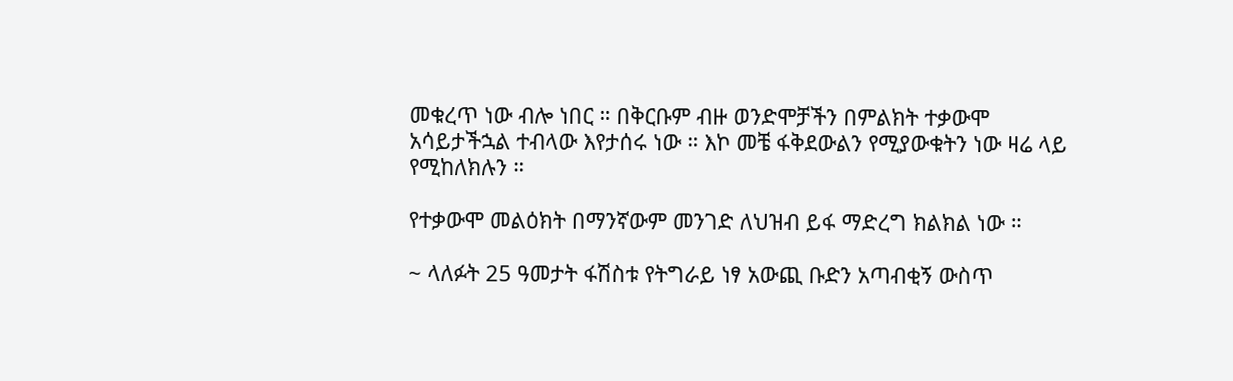መቁረጥ ነው ብሎ ነበር ። በቅርቡም ብዙ ወንድሞቻችን በምልክት ተቃውሞ አሳይታችኋል ተብላው እየታሰሩ ነው ። እኮ መቼ ፋቅደውልን የሚያውቁትን ነው ዛሬ ላይ የሚከለክሉን ።

የተቃውሞ መልዕክት በማንኛውም መንገድ ለህዝብ ይፋ ማድረግ ክልክል ነው ።

~ ላለፉት 25 ዓመታት ፋሽስቱ የትግራይ ነፃ አውጪ ቡድን አጣብቂኝ ውስጥ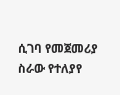ሲገባ የመጀመሪያ ስራው የተለያየ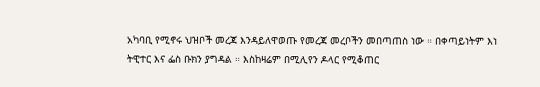አካባቢ የሚኖሩ ህዝቦች መረጃ እንዳይለዋወጡ የመረጃ መረቦችን መበጣጠስ ነው ። በቀጣይነትም እነ ትዊተር እና ፌስ ቡክን ያግዳል ። እስከዛሬም በሚሊየን ዶላር የሚቆጠር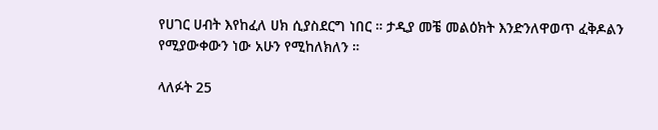የሀገር ሀብት እየከፈለ ሀክ ሲያስደርግ ነበር ። ታዲያ መቼ መልዕክት እንድንለዋወጥ ፈቅዶልን የሚያውቀውን ነው አሁን የሚከለክለን ።

ላለፉት 25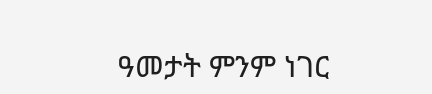ዓመታት ምንም ነገር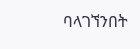ባላገኘንበት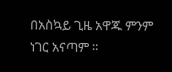በአስኳይ ጊዜ አዋጁ ምንም ነገር አናጣም ።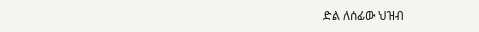ድል ለሰፊው ህዝብ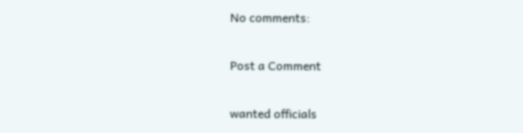No comments:

Post a Comment

wanted officials